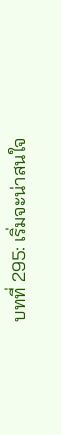บทที่ 295: เริ่มจะน่าสนใจ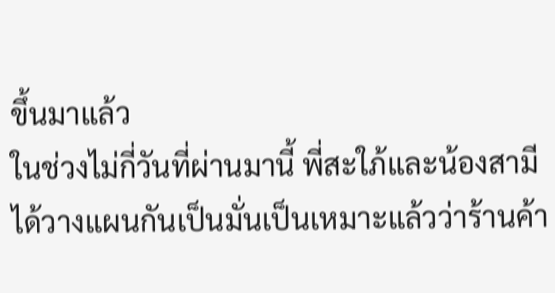ขึ้นมาแล้ว
ในช่วงไม่กี่วันที่ผ่านมานี้ พี่สะใภ้และน้องสามีได้วางแผนกันเป็นมั่นเป็นเหมาะแล้วว่าร้านค้า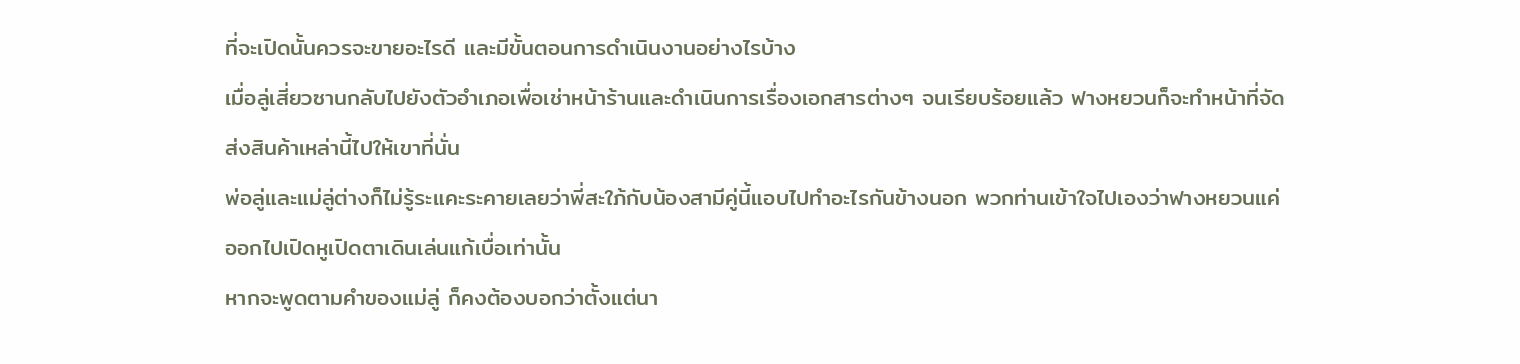ที่จะเปิดนั้นควรจะขายอะไรดี และมีขั้นตอนการดำเนินงานอย่างไรบ้าง
เมื่อลู่เสี่ยวซานกลับไปยังตัวอำเภอเพื่อเช่าหน้าร้านและดำเนินการเรื่องเอกสารต่างๆ จนเรียบร้อยแล้ว ฟางหยวนก็จะทำหน้าที่จัดส่งสินค้าเหล่านี้ไปให้เขาที่นั่น
พ่อลู่และแม่ลู่ต่างก็ไม่รู้ระแคะระคายเลยว่าพี่สะใภ้กับน้องสามีคู่นี้แอบไปทำอะไรกันข้างนอก พวกท่านเข้าใจไปเองว่าฟางหยวนแค่ออกไปเปิดหูเปิดตาเดินเล่นแก้เบื่อเท่านั้น
หากจะพูดตามคำของแม่ลู่ ก็คงต้องบอกว่าตั้งแต่นา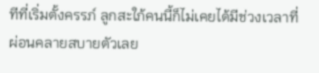ทีที่เริ่มตั้งครรภ์ ลูกสะใภ้คนนี้ก็ไม่เคยได้มีช่วงเวลาที่ผ่อนคลายสบายตัวเลย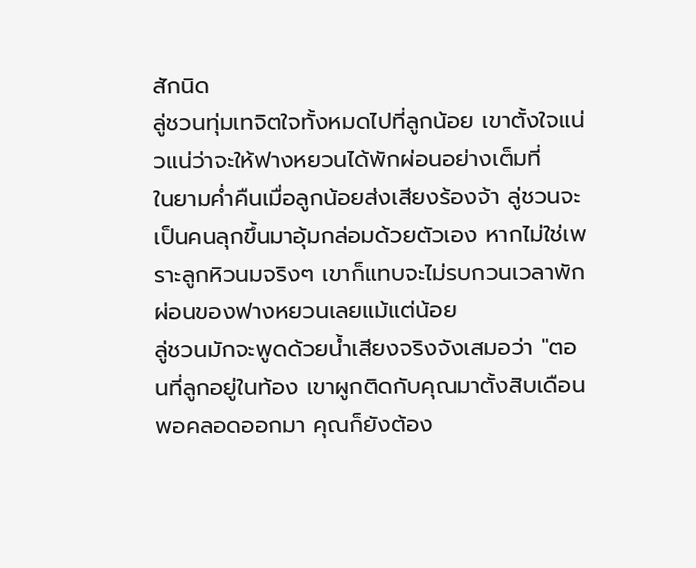สักนิด
ลู่ชวนทุ่มเทจิตใจทั้งหมดไปที่ลูกน้อย เขาตั้งใจแน่วแน่ว่าจะให้ฟางหยวนได้พักผ่อนอย่างเต็มที่
ในยามค่ำคืนเมื่อลูกน้อยส่งเสียงร้องจ้า ลู่ชวนจะเป็นคนลุกขึ้นมาอุ้มกล่อมด้วยตัวเอง หากไม่ใช่เพราะลูกหิวนมจริงๆ เขาก็แทบจะไม่รบกวนเวลาพักผ่อนของฟางหยวนเลยแม้แต่น้อย
ลู่ชวนมักจะพูดด้วยน้ำเสียงจริงจังเสมอว่า "ตอนที่ลูกอยู่ในท้อง เขาผูกติดกับคุณมาตั้งสิบเดือน พอคลอดออกมา คุณก็ยังต้อง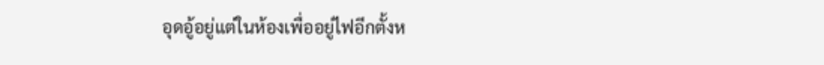อุดอู้อยู่แต่ในห้องเพื่ออยู่ไฟอีกตั้งห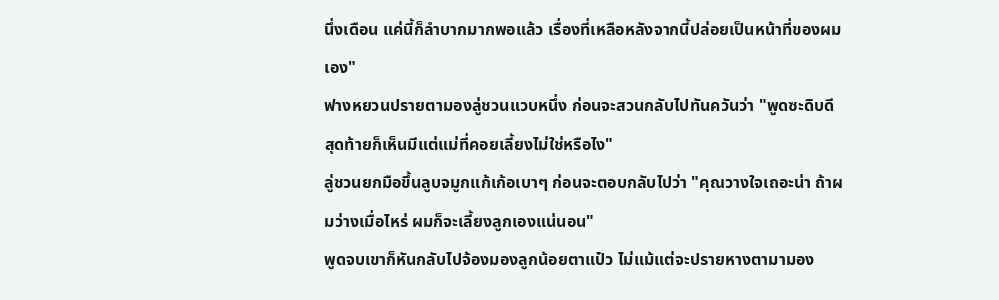นึ่งเดือน แค่นี้ก็ลำบากมากพอแล้ว เรื่องที่เหลือหลังจากนี้ปล่อยเป็นหน้าที่ของผมเอง"
ฟางหยวนปรายตามองลู่ชวนแวบหนึ่ง ก่อนจะสวนกลับไปทันควันว่า "พูดซะดิบดี สุดท้ายก็เห็นมีแต่แม่ที่คอยเลี้ยงไม่ใช่หรือไง"
ลู่ชวนยกมือขึ้นลูบจมูกแก้เก้อเบาๆ ก่อนจะตอบกลับไปว่า "คุณวางใจเถอะน่า ถ้าผมว่างเมื่อไหร่ ผมก็จะเลี้ยงลูกเองแน่นอน"
พูดจบเขาก็หันกลับไปจ้องมองลูกน้อยตาแป๋ว ไม่แม้แต่จะปรายหางตามามอง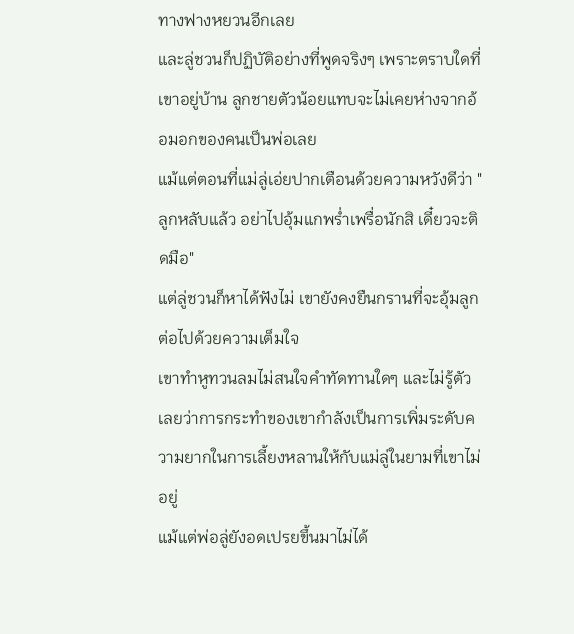ทางฟางหยวนอีกเลย
และลู่ชวนก็ปฏิบัติอย่างที่พูดจริงๆ เพราะตราบใดที่เขาอยู่บ้าน ลูกชายตัวน้อยแทบจะไม่เคยห่างจากอ้อมอกของคนเป็นพ่อเลย
แม้แต่ตอนที่แม่ลู่เอ่ยปากเตือนด้วยความหวังดีว่า "ลูกหลับแล้ว อย่าไปอุ้มแกพร่ำเพรื่อนักสิ เดี๋ยวจะติดมือ"
แต่ลู่ชวนก็หาได้ฟังไม่ เขายังคงยืนกรานที่จะอุ้มลูกต่อไปด้วยความเต็มใจ
เขาทำหูทวนลมไม่สนใจคำทัดทานใดๆ และไม่รู้ตัวเลยว่าการกระทำของเขากำลังเป็นการเพิ่มระดับความยากในการเลี้ยงหลานให้กับแม่ลู่ในยามที่เขาไม่อยู่
แม้แต่พ่อลู่ยังอดเปรยขึ้นมาไม่ได้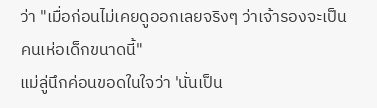ว่า "เมื่อก่อนไม่เคยดูออกเลยจริงๆ ว่าเจ้ารองจะเป็นคนเห่อเด็กขนาดนี้"
แม่ลู่นึกค่อนขอดในใจว่า 'นั่นเป็น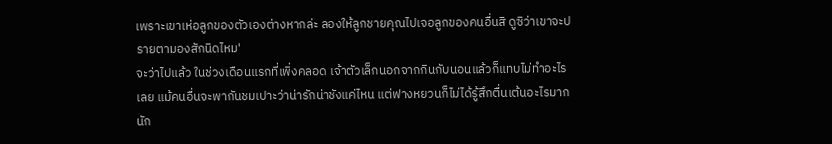เพราะเขาเห่อลูกของตัวเองต่างหากล่ะ ลองให้ลูกชายคุณไปเจอลูกของคนอื่นสิ ดูซิว่าเขาจะปรายตามองสักนิดไหม'
จะว่าไปแล้ว ในช่วงเดือนแรกที่เพิ่งคลอด เจ้าตัวเล็กนอกจากกินกับนอนแล้วก็แทบไม่ทำอะไรเลย แม้คนอื่นจะพากันชมเปาะว่าน่ารักน่าชังแค่ไหน แต่ฟางหยวนก็ไม่ได้รู้สึกตื่นเต้นอะไรมากนัก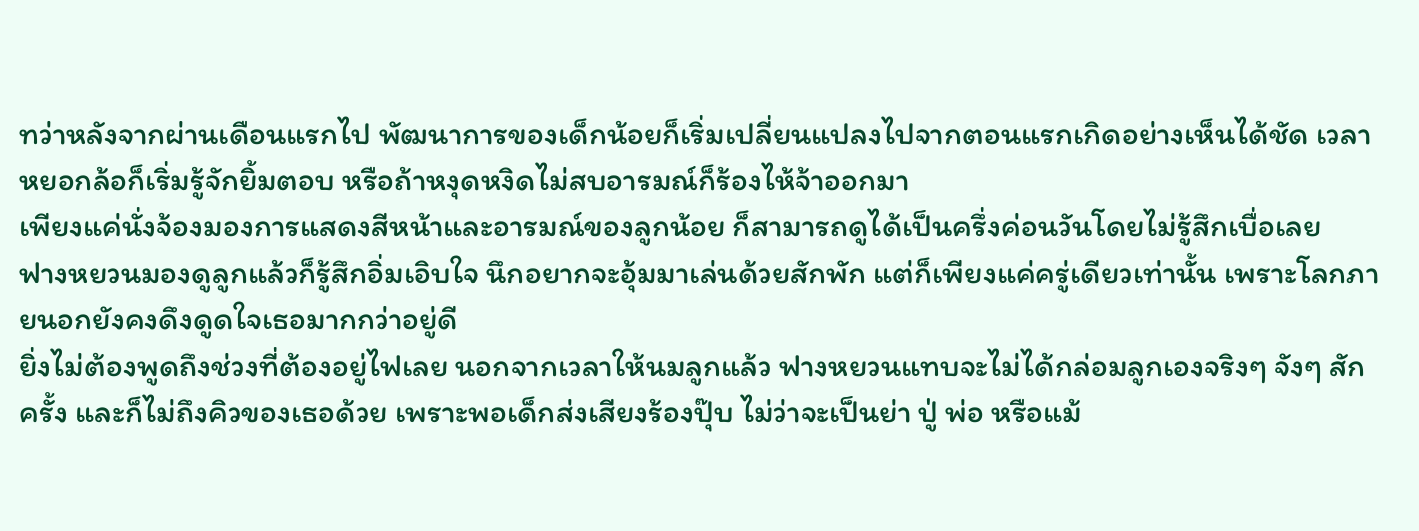ทว่าหลังจากผ่านเดือนแรกไป พัฒนาการของเด็กน้อยก็เริ่มเปลี่ยนแปลงไปจากตอนแรกเกิดอย่างเห็นได้ชัด เวลาหยอกล้อก็เริ่มรู้จักยิ้มตอบ หรือถ้าหงุดหงิดไม่สบอารมณ์ก็ร้องไห้จ้าออกมา
เพียงแค่นั่งจ้องมองการแสดงสีหน้าและอารมณ์ของลูกน้อย ก็สามารถดูได้เป็นครึ่งค่อนวันโดยไม่รู้สึกเบื่อเลย
ฟางหยวนมองดูลูกแล้วก็รู้สึกอิ่มเอิบใจ นึกอยากจะอุ้มมาเล่นด้วยสักพัก แต่ก็เพียงแค่ครู่เดียวเท่านั้น เพราะโลกภายนอกยังคงดึงดูดใจเธอมากกว่าอยู่ดี
ยิ่งไม่ต้องพูดถึงช่วงที่ต้องอยู่ไฟเลย นอกจากเวลาให้นมลูกแล้ว ฟางหยวนแทบจะไม่ได้กล่อมลูกเองจริงๆ จังๆ สักครั้ง และก็ไม่ถึงคิวของเธอด้วย เพราะพอเด็กส่งเสียงร้องปุ๊บ ไม่ว่าจะเป็นย่า ปู่ พ่อ หรือแม้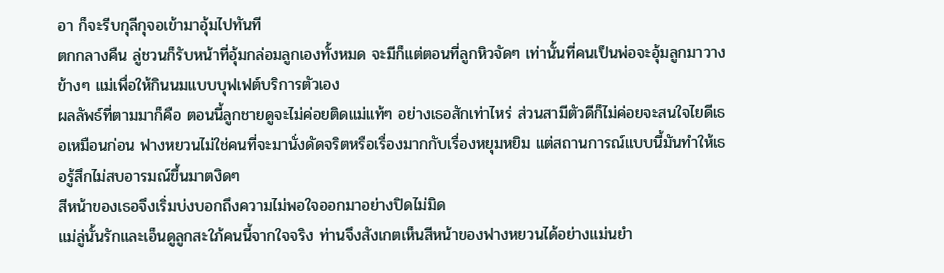อา ก็จะรีบกุลีกุจอเข้ามาอุ้มไปทันที
ตกกลางคืน ลู่ชวนก็รับหน้าที่อุ้มกล่อมลูกเองทั้งหมด จะมีก็แต่ตอนที่ลูกหิวจัดๆ เท่านั้นที่คนเป็นพ่อจะอุ้มลูกมาวางข้างๆ แม่เพื่อให้กินนมแบบบุฟเฟต์บริการตัวเอง
ผลลัพธ์ที่ตามมาก็คือ ตอนนี้ลูกชายดูจะไม่ค่อยติดแม่แท้ๆ อย่างเธอสักเท่าไหร่ ส่วนสามีตัวดีก็ไม่ค่อยจะสนใจไยดีเธอเหมือนก่อน ฟางหยวนไม่ใช่คนที่จะมานั่งดัดจริตหรือเรื่องมากกับเรื่องหยุมหยิม แต่สถานการณ์แบบนี้มันทำให้เธอรู้สึกไม่สบอารมณ์ขึ้นมาตงิดๆ
สีหน้าของเธอจึงเริ่มบ่งบอกถึงความไม่พอใจออกมาอย่างปิดไม่มิด
แม่ลู่นั้นรักและเอ็นดูลูกสะใภ้คนนี้จากใจจริง ท่านจึงสังเกตเห็นสีหน้าของฟางหยวนได้อย่างแม่นยำ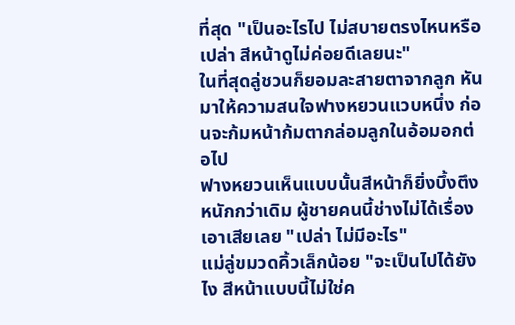ที่สุด "เป็นอะไรไป ไม่สบายตรงไหนหรือเปล่า สีหน้าดูไม่ค่อยดีเลยนะ"
ในที่สุดลู่ชวนก็ยอมละสายตาจากลูก หันมาให้ความสนใจฟางหยวนแวบหนึ่ง ก่อนจะก้มหน้าก้มตากล่อมลูกในอ้อมอกต่อไป
ฟางหยวนเห็นแบบนั้นสีหน้าก็ยิ่งบึ้งตึงหนักกว่าเดิม ผู้ชายคนนี้ช่างไม่ได้เรื่องเอาเสียเลย "เปล่า ไม่มีอะไร"
แม่ลู่ขมวดคิ้วเล็กน้อย "จะเป็นไปได้ยังไง สีหน้าแบบนี้ไม่ใช่ค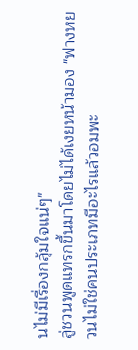นไม่มีเรื่องกลุ้มใจแน่ๆ"
ลู่ชวนพูดแทรกขึ้นมาโดยไม่ได้เงยหน้ามอง "ฟางหยวนไม่ใช่คนประเภทมีอะไรแล้วอมพะ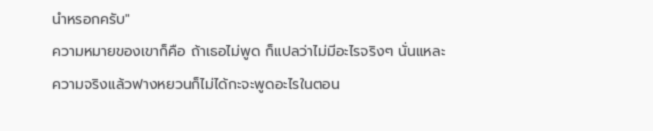นำหรอกครับ"
ความหมายของเขาก็คือ ถ้าเธอไม่พูด ก็แปลว่าไม่มีอะไรจริงๆ นั่นแหละ
ความจริงแล้วฟางหยวนก็ไม่ได้กะจะพูดอะไรในตอน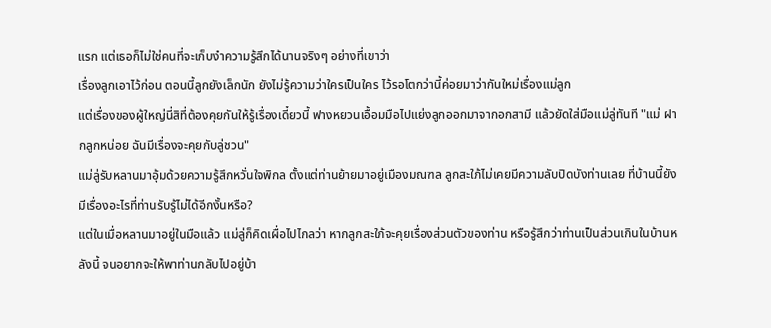แรก แต่เธอก็ไม่ใช่คนที่จะเก็บงำความรู้สึกได้นานจริงๆ อย่างที่เขาว่า
เรื่องลูกเอาไว้ก่อน ตอนนี้ลูกยังเล็กนัก ยังไม่รู้ความว่าใครเป็นใคร ไว้รอโตกว่านี้ค่อยมาว่ากันใหม่เรื่องแม่ลูก
แต่เรื่องของผู้ใหญ่นี่สิที่ต้องคุยกันให้รู้เรื่องเดี๋ยวนี้ ฟางหยวนเอื้อมมือไปแย่งลูกออกมาจากอกสามี แล้วยัดใส่มือแม่ลู่ทันที "แม่ ฝากลูกหน่อย ฉันมีเรื่องจะคุยกับลู่ชวน"
แม่ลู่รับหลานมาอุ้มด้วยความรู้สึกหวั่นใจพิกล ตั้งแต่ท่านย้ายมาอยู่เมืองมณฑล ลูกสะใภ้ไม่เคยมีความลับปิดบังท่านเลย ที่บ้านนี้ยังมีเรื่องอะไรที่ท่านรับรู้ไม่ได้อีกงั้นหรือ?
แต่ในเมื่อหลานมาอยู่ในมือแล้ว แม่ลู่ก็คิดเผื่อไปไกลว่า หากลูกสะใภ้จะคุยเรื่องส่วนตัวของท่าน หรือรู้สึกว่าท่านเป็นส่วนเกินในบ้านหลังนี้ จนอยากจะให้พาท่านกลับไปอยู่บ้า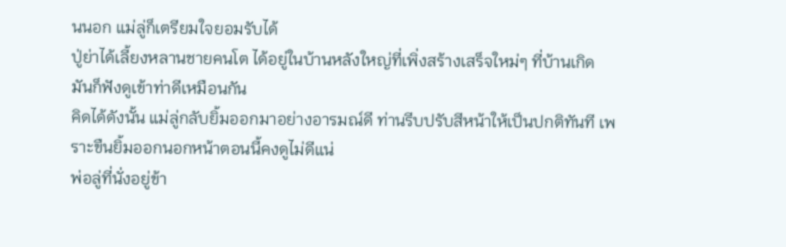นนอก แม่ลู่ก็เตรียมใจยอมรับได้
ปู่ย่าได้เลี้ยงหลานชายคนโต ได้อยู่ในบ้านหลังใหญ่ที่เพิ่งสร้างเสร็จใหม่ๆ ที่บ้านเกิด มันก็ฟังดูเข้าท่าดีเหมือนกัน
คิดได้ดังนั้น แม่ลู่กลับยิ้มออกมาอย่างอารมณ์ดี ท่านรีบปรับสีหน้าให้เป็นปกติทันที เพราะขืนยิ้มออกนอกหน้าตอนนี้คงดูไม่ดีแน่
พ่อลู่ที่นั่งอยู่ข้า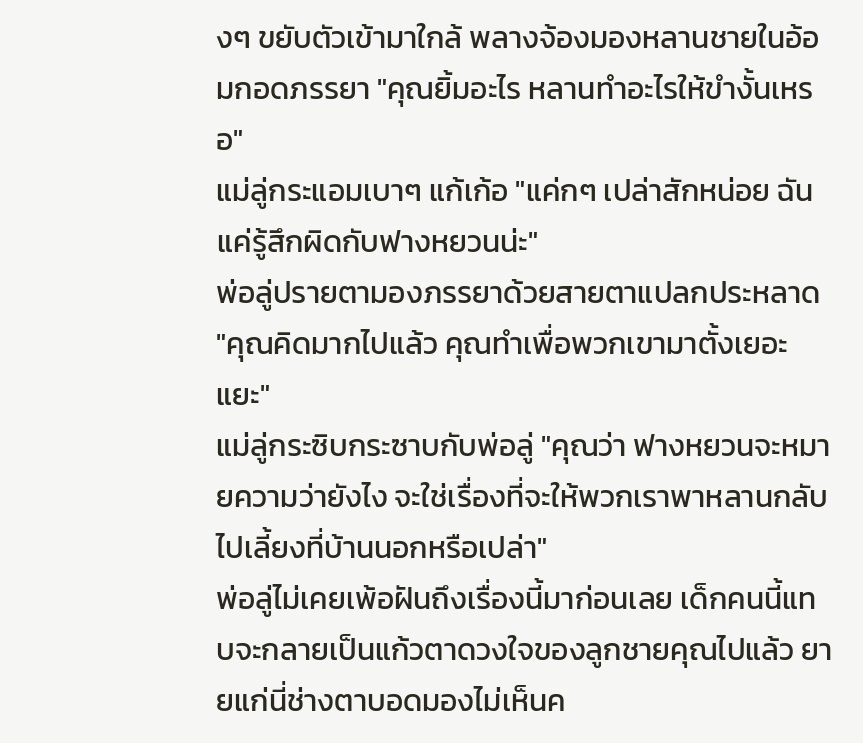งๆ ขยับตัวเข้ามาใกล้ พลางจ้องมองหลานชายในอ้อมกอดภรรยา "คุณยิ้มอะไร หลานทำอะไรให้ขำงั้นเหรอ"
แม่ลู่กระแอมเบาๆ แก้เก้อ "แค่กๆ เปล่าสักหน่อย ฉันแค่รู้สึกผิดกับฟางหยวนน่ะ"
พ่อลู่ปรายตามองภรรยาด้วยสายตาแปลกประหลาด "คุณคิดมากไปแล้ว คุณทำเพื่อพวกเขามาตั้งเยอะแยะ"
แม่ลู่กระซิบกระซาบกับพ่อลู่ "คุณว่า ฟางหยวนจะหมายความว่ายังไง จะใช่เรื่องที่จะให้พวกเราพาหลานกลับไปเลี้ยงที่บ้านนอกหรือเปล่า"
พ่อลู่ไม่เคยเพ้อฝันถึงเรื่องนี้มาก่อนเลย เด็กคนนี้แทบจะกลายเป็นแก้วตาดวงใจของลูกชายคุณไปแล้ว ยายแก่นี่ช่างตาบอดมองไม่เห็นค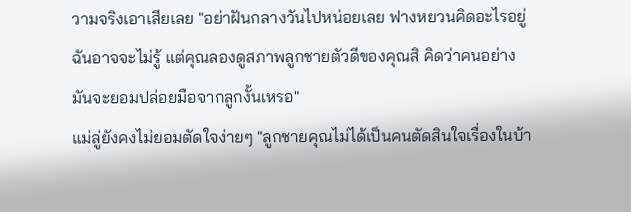วามจริงเอาเสียเลย "อย่าฝันกลางวันไปหน่อยเลย ฟางหยวนคิดอะไรอยู่ฉันอาจจะไม่รู้ แต่คุณลองดูสภาพลูกชายตัวดีของคุณสิ คิดว่าคนอย่างมันจะยอมปล่อยมือจากลูกงั้นเหรอ"
แม่ลู่ยังคงไม่ยอมตัดใจง่ายๆ "ลูกชายคุณไม่ได้เป็นคนตัดสินใจเรื่องในบ้า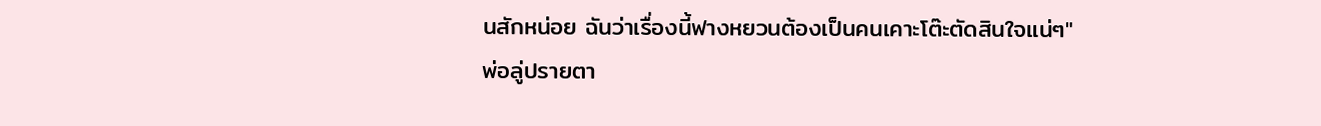นสักหน่อย ฉันว่าเรื่องนี้ฟางหยวนต้องเป็นคนเคาะโต๊ะตัดสินใจแน่ๆ"
พ่อลู่ปรายตา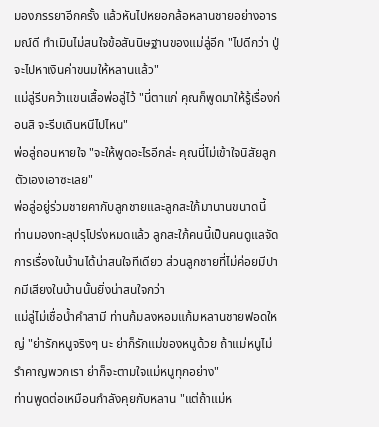มองภรรยาอีกครั้ง แล้วหันไปหยอกล้อหลานชายอย่างอารมณ์ดี ทำเมินไม่สนใจข้อสันนิษฐานของแม่ลู่อีก "ไปดีกว่า ปู่จะไปหาเงินค่าขนมให้หลานแล้ว"
แม่ลู่รีบคว้าแขนเสื้อพ่อลู่ไว้ "นี่ตาแก่ คุณก็พูดมาให้รู้เรื่องก่อนสิ จะรีบเดินหนีไปไหน"
พ่อลู่ถอนหายใจ "จะให้พูดอะไรอีกล่ะ คุณนี่ไม่เข้าใจนิสัยลูกตัวเองเอาซะเลย"
พ่อลู่อยู่ร่วมชายคากับลูกชายและลูกสะใภ้มานานขนาดนี้ ท่านมองทะลุปรุโปร่งหมดแล้ว ลูกสะใภ้คนนี้เป็นคนดูแลจัดการเรื่องในบ้านได้น่าสนใจทีเดียว ส่วนลูกชายที่ไม่ค่อยมีปากมีเสียงในบ้านนั้นยิ่งน่าสนใจกว่า
แม่ลู่ไม่เชื่อน้ำคำสามี ท่านก้มลงหอมแก้มหลานชายฟอดใหญ่ "ย่ารักหนูจริงๆ นะ ย่าก็รักแม่ของหนูด้วย ถ้าแม่หนูไม่รำคาญพวกเรา ย่าก็จะตามใจแม่หนูทุกอย่าง"
ท่านพูดต่อเหมือนกำลังคุยกับหลาน "แต่ถ้าแม่ห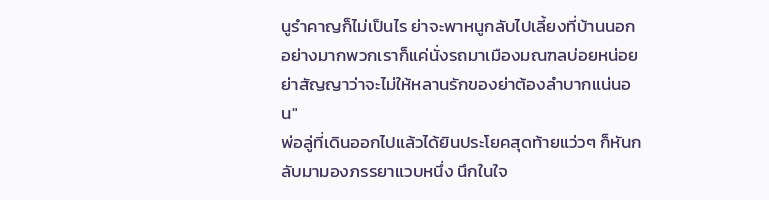นูรำคาญก็ไม่เป็นไร ย่าจะพาหนูกลับไปเลี้ยงที่บ้านนอก อย่างมากพวกเราก็แค่นั่งรถมาเมืองมณฑลบ่อยหน่อย ย่าสัญญาว่าจะไม่ให้หลานรักของย่าต้องลำบากแน่นอน"
พ่อลู่ที่เดินออกไปแล้วได้ยินประโยคสุดท้ายแว่วๆ ก็หันกลับมามองภรรยาแวบหนึ่ง นึกในใจ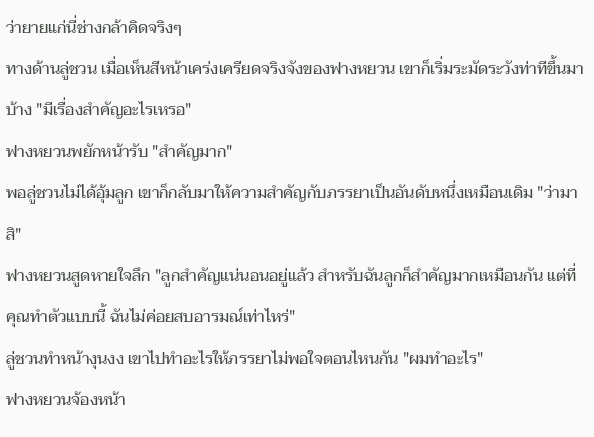ว่ายายแก่นี่ช่างกล้าคิดจริงๆ
ทางด้านลู่ชวน เมื่อเห็นสีหน้าเคร่งเครียดจริงจังของฟางหยวน เขาก็เริ่มระมัดระวังท่าทีขึ้นมาบ้าง "มีเรื่องสำคัญอะไรเหรอ"
ฟางหยวนพยักหน้ารับ "สำคัญมาก"
พอลู่ชวนไม่ได้อุ้มลูก เขาก็กลับมาให้ความสำคัญกับภรรยาเป็นอันดับหนึ่งเหมือนเดิม "ว่ามาสิ"
ฟางหยวนสูดหายใจลึก "ลูกสำคัญแน่นอนอยู่แล้ว สำหรับฉันลูกก็สำคัญมากเหมือนกัน แต่ที่คุณทำตัวแบบนี้ ฉันไม่ค่อยสบอารมณ์เท่าไหร่"
ลู่ชวนทำหน้างุนงง เขาไปทำอะไรให้ภรรยาไม่พอใจตอนไหนกัน "ผมทำอะไร"
ฟางหยวนจ้องหน้า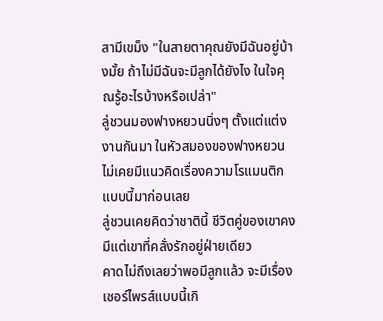สามีเขม็ง "ในสายตาคุณยังมีฉันอยู่บ้างมั้ย ถ้าไม่มีฉันจะมีลูกได้ยังไง ในใจคุณรู้อะไรบ้างหรือเปล่า"
ลู่ชวนมองฟางหยวนนิ่งๆ ตั้งแต่แต่งงานกันมา ในหัวสมองของฟางหยวนไม่เคยมีแนวคิดเรื่องความโรแมนติกแบบนี้มาก่อนเลย
ลู่ชวนเคยคิดว่าชาตินี้ ชีวิตคู่ของเขาคงมีแต่เขาที่คลั่งรักอยู่ฝ่ายเดียว
คาดไม่ถึงเลยว่าพอมีลูกแล้ว จะมีเรื่องเซอร์ไพรส์แบบนี้เกิ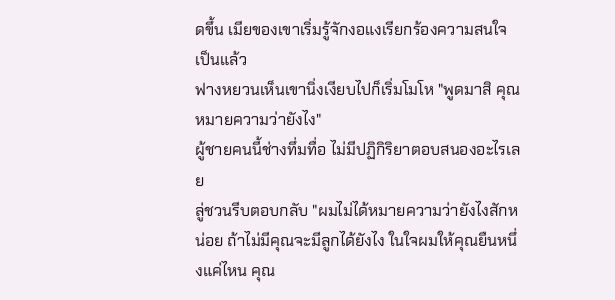ดขึ้น เมียของเขาเริ่มรู้จักงอแงเรียกร้องความสนใจเป็นแล้ว
ฟางหยวนเห็นเขานิ่งเงียบไปก็เริ่มโมโห "พูดมาสิ คุณหมายความว่ายังไง"
ผู้ชายคนนี้ช่างทึ่มทื่อ ไม่มีปฏิกิริยาตอบสนองอะไรเลย
ลู่ชวนรีบตอบกลับ "ผมไม่ได้หมายความว่ายังไงสักหน่อย ถ้าไม่มีคุณจะมีลูกได้ยังไง ในใจผมให้คุณยืนหนึ่งแค่ไหน คุณ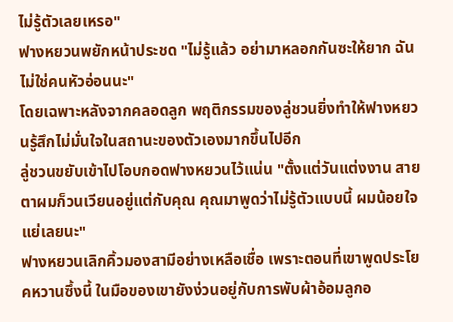ไม่รู้ตัวเลยเหรอ"
ฟางหยวนพยักหน้าประชด "ไม่รู้แล้ว อย่ามาหลอกกันซะให้ยาก ฉันไม่ใช่คนหัวอ่อนนะ"
โดยเฉพาะหลังจากคลอดลูก พฤติกรรมของลู่ชวนยิ่งทำให้ฟางหยวนรู้สึกไม่มั่นใจในสถานะของตัวเองมากขึ้นไปอีก
ลู่ชวนขยับเข้าไปโอบกอดฟางหยวนไว้แน่น "ตั้งแต่วันแต่งงาน สายตาผมก็วนเวียนอยู่แต่กับคุณ คุณมาพูดว่าไม่รู้ตัวแบบนี้ ผมน้อยใจแย่เลยนะ"
ฟางหยวนเลิกคิ้วมองสามีอย่างเหลือเชื่อ เพราะตอนที่เขาพูดประโยคหวานซึ้งนี้ ในมือของเขายังง่วนอยู่กับการพับผ้าอ้อมลูกอ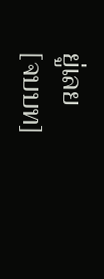ยู่เลย
[จบบท]